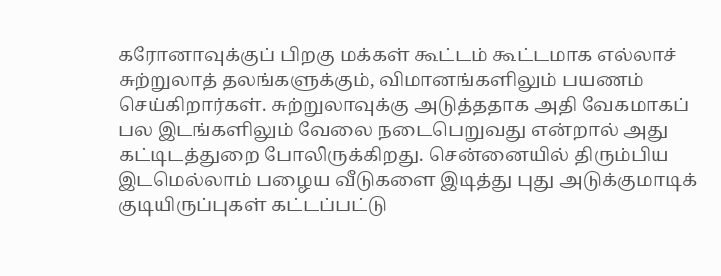கரோனாவுக்குப் பிறகு மக்கள் கூட்டம் கூட்டமாக எல்லாச் சுற்றுலாத் தலங்களுக்கும், விமானங்களிலும் பயணம் செய்கிறார்கள். சுற்றுலாவுக்கு அடுத்ததாக அதி வேகமாகப் பல இடங்களிலும் வேலை நடைபெறுவது என்றால் அது கட்டிடத்துறை போலிருக்கிறது. சென்னையில் திரும்பிய இடமெல்லாம் பழைய வீடுகளை இடித்து புது அடுக்குமாடிக் குடியிருப்புகள் கட்டப்பட்டு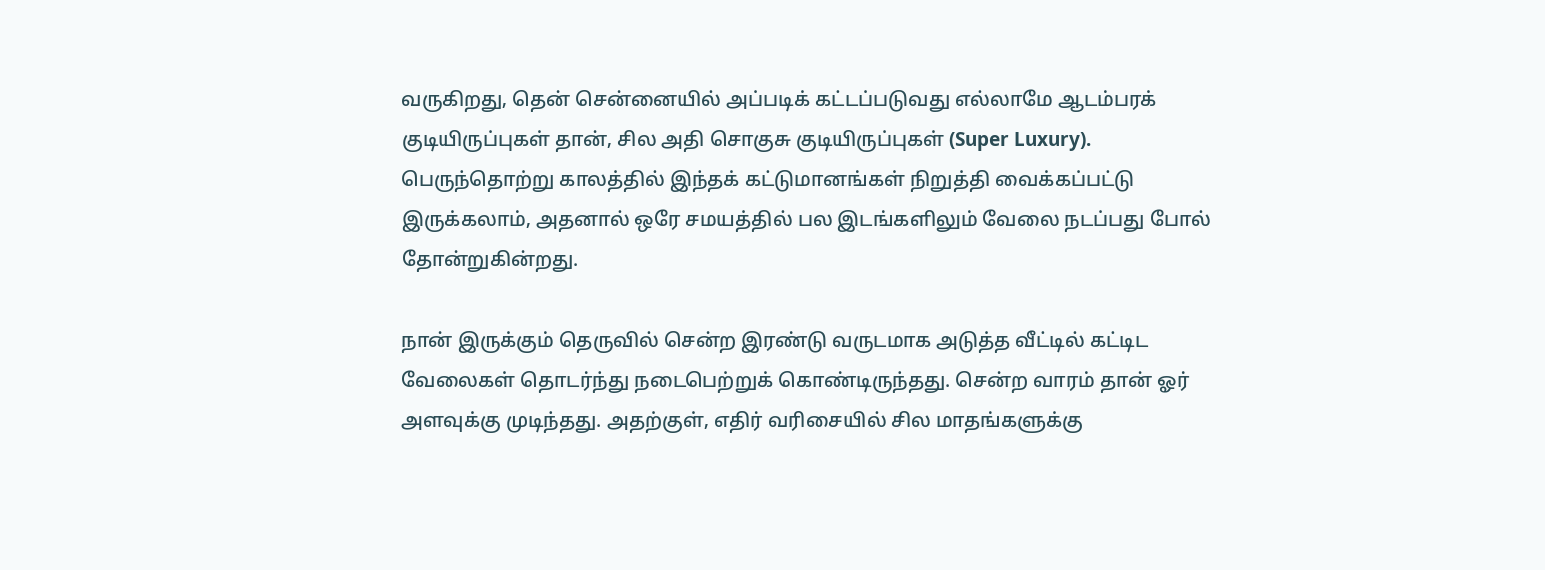வருகிறது, தென் சென்னையில் அப்படிக் கட்டப்படுவது எல்லாமே ஆடம்பரக் குடியிருப்புகள் தான், சில அதி சொகுசு குடியிருப்புகள் (Super Luxury). பெருந்தொற்று காலத்தில் இந்தக் கட்டுமானங்கள் நிறுத்தி வைக்கப்பட்டு இருக்கலாம், அதனால் ஒரே சமயத்தில் பல இடங்களிலும் வேலை நடப்பது போல் தோன்றுகின்றது.

நான் இருக்கும் தெருவில் சென்ற இரண்டு வருடமாக அடுத்த வீட்டில் கட்டிட வேலைகள் தொடர்ந்து நடைபெற்றுக் கொண்டிருந்தது. சென்ற வாரம் தான் ஓர் அளவுக்கு முடிந்தது. அதற்குள், எதிர் வரிசையில் சில மாதங்களுக்கு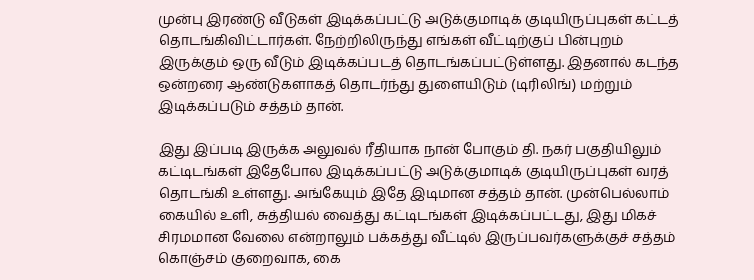முன்பு இரண்டு வீடுகள் இடிக்கப்பட்டு அடுக்குமாடிக் குடியிருப்புகள் கட்டத் தொடங்கிவிட்டார்கள். நேற்றிலிருந்து எங்கள் வீட்டிற்குப் பின்புறம் இருக்கும் ஒரு வீடும் இடிக்கப்படத் தொடங்கப்பட்டுள்ளது. இதனால் கடந்த ஒன்றரை ஆண்டுகளாகத் தொடர்ந்து துளையிடும் (டிரிலிங்) மற்றும் இடிக்கப்படும் சத்தம் தான்.

இது இப்படி இருக்க அலுவல் ரீதியாக நான் போகும் தி. நகர் பகுதியிலும் கட்டிடங்கள் இதேபோல இடிக்கப்பட்டு அடுக்குமாடிக் குடியிருப்புகள் வரத் தொடங்கி உள்ளது. அங்கேயும் இதே இடிமான சத்தம் தான். முன்பெல்லாம் கையில் உளி, சுத்தியல் வைத்து கட்டிடங்கள் இடிக்கப்பட்டது, இது மிகச் சிரமமான வேலை என்றாலும் பக்கத்து வீட்டில் இருப்பவர்களுக்குச் சத்தம் கொஞ்சம் குறைவாக, கை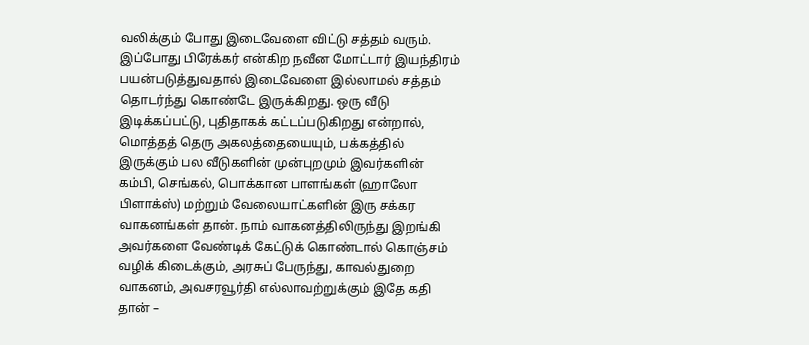வலிக்கும் போது இடைவேளை விட்டு சத்தம் வரும். இப்போது பிரேக்கர் என்கிற நவீன மோட்டார் இயந்திரம் பயன்படுத்துவதால் இடைவேளை இல்லாமல் சத்தம் தொடர்ந்து கொண்டே இருக்கிறது. ஒரு வீடு இடிக்கப்பட்டு, புதிதாகக் கட்டப்படுகிறது என்றால், மொத்தத் தெரு அகலத்தையையும், பக்கத்தில் இருக்கும் பல வீடுகளின் முன்புறமும் இவர்களின் கம்பி, செங்கல், பொக்கான பாளங்கள் (ஹாலோ பிளாக்ஸ்) மற்றும் வேலையாட்களின் இரு சக்கர வாகனங்கள் தான். நாம் வாகனத்திலிருந்து இறங்கி அவர்களை வேண்டிக் கேட்டுக் கொண்டால் கொஞ்சம் வழிக் கிடைக்கும், அரசுப் பேருந்து, காவல்துறை வாகனம், அவசரவூர்தி எல்லாவற்றுக்கும் இதே கதி தான் –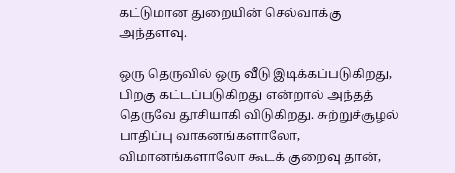கட்டுமான துறையின் செல்வாக்கு அந்தளவு.

ஒரு தெருவில் ஒரு வீடு இடிக்கப்படுகிறது, பிறகு கட்டப்படுகிறது என்றால் அந்தத் தெருவே தூசியாகி விடுகிறது. சுற்றுச்சூழல் பாதிப்பு வாகனங்களாலோ, விமானங்களாலோ கூடக் குறைவு தான்,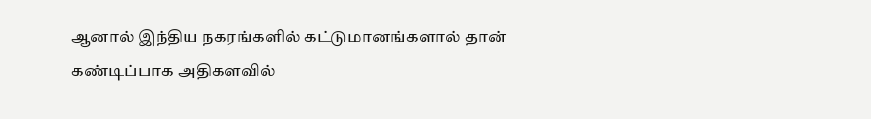ஆனால் இந்திய நகரங்களில் கட்டுமானங்களால் தான் கண்டிப்பாக அதிகளவில்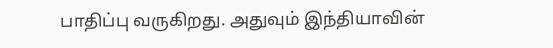பாதிப்பு வருகிறது. அதுவும் இந்தியாவின்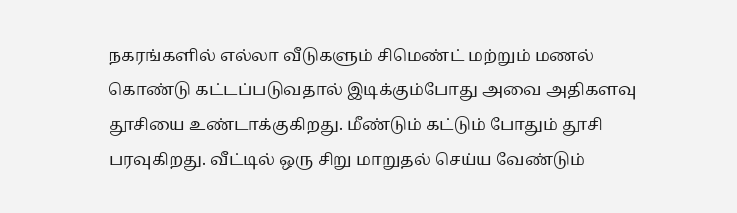நகரங்களில் எல்லா வீடுகளும் சிமெண்ட் மற்றும் மணல் கொண்டு கட்டப்படுவதால் இடிக்கும்போது அவை அதிகளவு தூசியை உண்டாக்குகிறது. மீண்டும் கட்டும் போதும் தூசி பரவுகிறது. வீட்டில் ஒரு சிறு மாறுதல் செய்ய வேண்டும்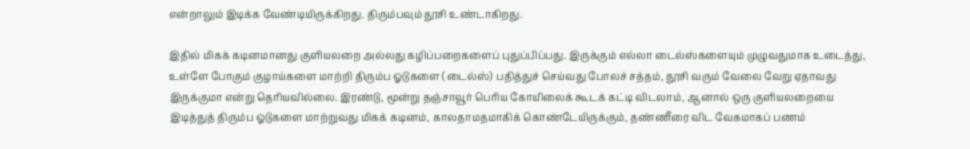என்றாலும் இடிக்க வேண்டியிருக்கிறது. திரும்பவும் தூசி உண்டாகிறது.

இதில் மிகக் கடினமானது குளியலறை அல்லது கழிப்பறைகளைப் புதுப்பிப்பது. இருக்கும் எல்லா டைல்ஸ்களையும் முழுவதுமாக உடைத்து, உள்ளே போகும் குழாய்களை மாற்றி திரும்ப ஓடுகளை (டைல்ஸ்) பதித்துச் செய்வது போலச் சத்தம், தூசி வரும் வேலை வேறு ஏதாவது இருக்குமா என்று தெரியவில்லை. இரண்டு, மூன்று தஞ்சாவூர் பெரிய கோயிலைக் கூடக் கட்டி விடலாம், ஆனால் ஒரு குளியலறையை இடித்துத் திரும்ப ஓடுகளை மாற்றுவது மிகக் கடினம், காலதாமதமாகிக் கொண்டேயிருக்கும், தண்ணீரை விட வேகமாகப் பணம்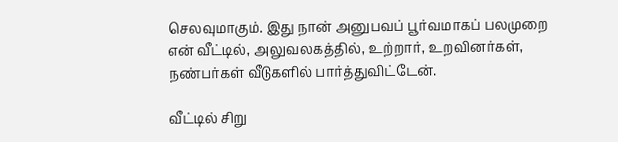செலவுமாகும். இது நான் அனுபவப் பூர்வமாகப் பலமுறை என் வீட்டில், அலுவலகத்தில், உற்றார், உறவினர்கள், நண்பர்கள் வீடுகளில் பார்த்துவிட்டேன்.

வீட்டில் சிறு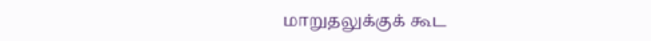மாறுதலுக்குக் கூட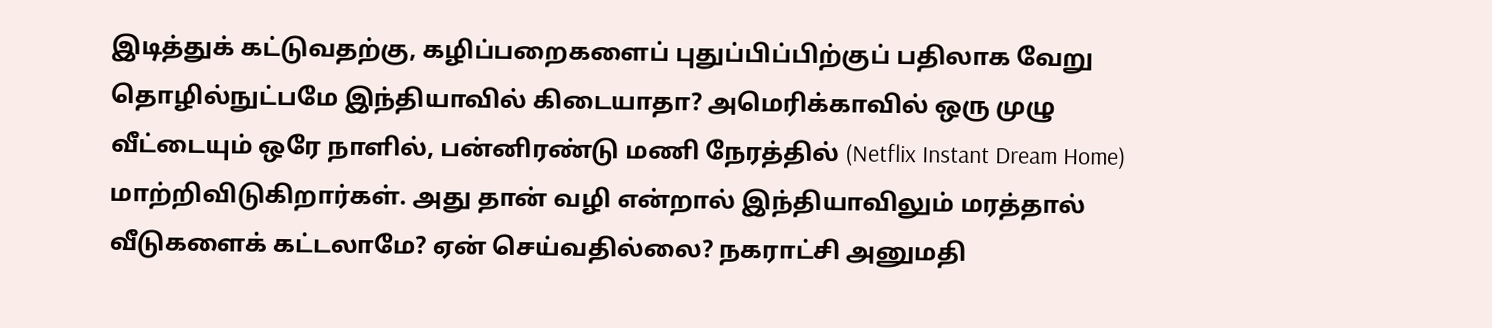இடித்துக் கட்டுவதற்கு, கழிப்பறைகளைப் புதுப்பிப்பிற்குப் பதிலாக வேறு தொழில்நுட்பமே இந்தியாவில் கிடையாதா? அமெரிக்காவில் ஒரு முழு வீட்டையும் ஒரே நாளில், பன்னிரண்டு மணி நேரத்தில் (Netflix Instant Dream Home) மாற்றிவிடுகிறார்கள். அது தான் வழி என்றால் இந்தியாவிலும் மரத்தால் வீடுகளைக் கட்டலாமே? ஏன் செய்வதில்லை? நகராட்சி அனுமதி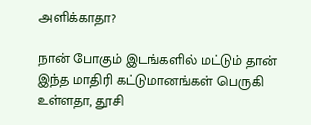அளிக்காதா?

நான் போகும் இடங்களில் மட்டும் தான் இந்த மாதிரி கட்டுமானங்கள் பெருகி உள்ளதா, தூசி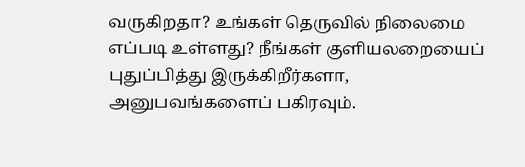வருகிறதா? உங்கள் தெருவில் நிலைமை எப்படி உள்ளது? நீங்கள் குளியலறையைப் புதுப்பித்து இருக்கிறீர்களா, அனுபவங்களைப் பகிரவும்.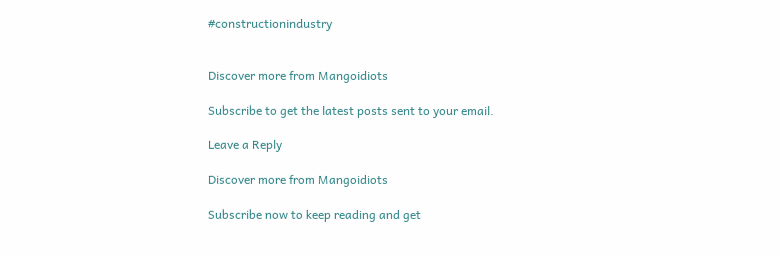#constructionindustry


Discover more from Mangoidiots

Subscribe to get the latest posts sent to your email.

Leave a Reply

Discover more from Mangoidiots

Subscribe now to keep reading and get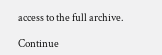access to the full archive.

Continue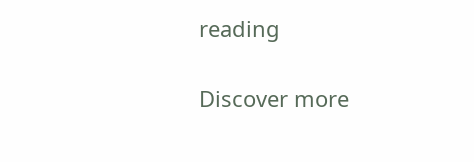reading

Discover more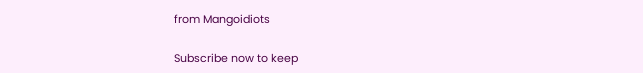from Mangoidiots

Subscribe now to keep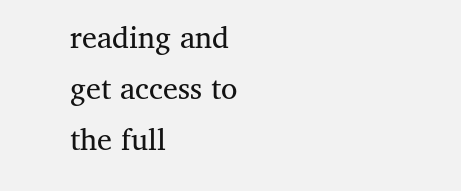reading and get access to the full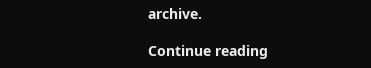archive.

Continue reading